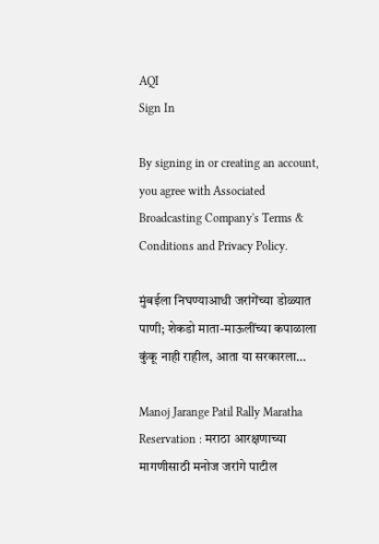AQI
Sign In

By signing in or creating an account, you agree with Associated Broadcasting Company's Terms & Conditions and Privacy Policy.

मुंबईला निघण्याआधी जरांगेंच्या डोळ्यात पाणी; शेकडो माता-माऊलींच्या कपाळाला कुंकू नाही राहील, आता या सरकारला…

Manoj Jarange Patil Rally Maratha Reservation : मराठा आरक्षणाच्या मागणीसाठी मनोज जरांगे पाटील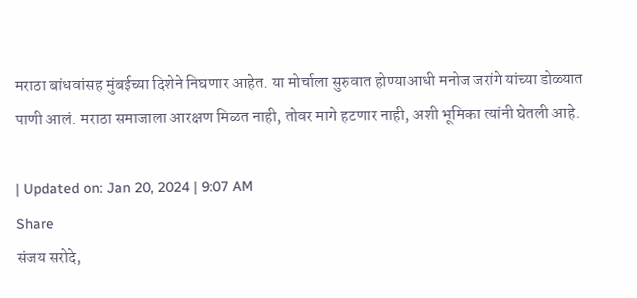मराठा बांधवांसह मुंबईच्या दिशेने निघणार आहेत. या मोर्चाला सुरुवात होण्याआधी मनोज जरांगे यांच्या डोळ्यात पाणी आलं. मराठा समाजाला आरक्षण मिळत नाही, तोवर मागे हटणार नाही, अशी भूमिका त्यांनी घेतली आहे.

| Updated on: Jan 20, 2024 | 9:07 AM
Share
संजय सरोदे,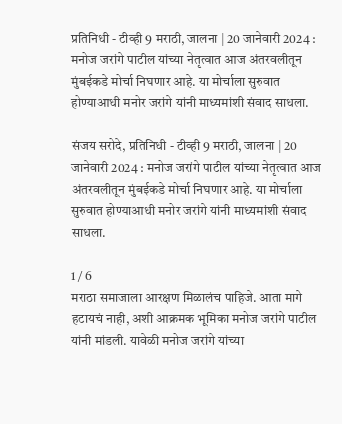प्रतिनिधी - टीव्ही 9 मराठी, जालना | 20 जानेवारी 2024 : मनोज जरांगे पाटील यांच्या नेतृत्वात आज अंतरवलीतून मुंबईकडे मोर्चा निघणार आहे. या मोर्चाला सुरुवात होण्याआधी मनोर जरांगे यांनी माध्यमांशी संवाद साधला.

संजय सरोदे, प्रतिनिधी - टीव्ही 9 मराठी, जालना | 20 जानेवारी 2024 : मनोज जरांगे पाटील यांच्या नेतृत्वात आज अंतरवलीतून मुंबईकडे मोर्चा निघणार आहे. या मोर्चाला सुरुवात होण्याआधी मनोर जरांगे यांनी माध्यमांशी संवाद साधला.

1 / 6
मराठा समाजाला आरक्षण मिळालंच पाहिजे. आता मागे हटायचं नाही, अशी आक्रमक भूमिका मनोज जरांगे पाटील यांनी मांडली. यावेळी मनोज जरांगे यांच्या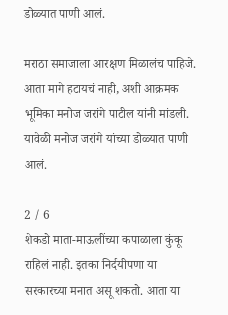डोळ्यात पाणी आलं.

मराठा समाजाला आरक्षण मिळालंच पाहिजे. आता मागे हटायचं नाही, अशी आक्रमक भूमिका मनोज जरांगे पाटील यांनी मांडली. यावेळी मनोज जरांगे यांच्या डोळ्यात पाणी आलं.

2 / 6
शेकडो माता-माऊलींच्या कपाळाला कुंकू राहिलं नाही. इतका निर्दयीपणा या सरकारच्या मनात असू शकतो. आता या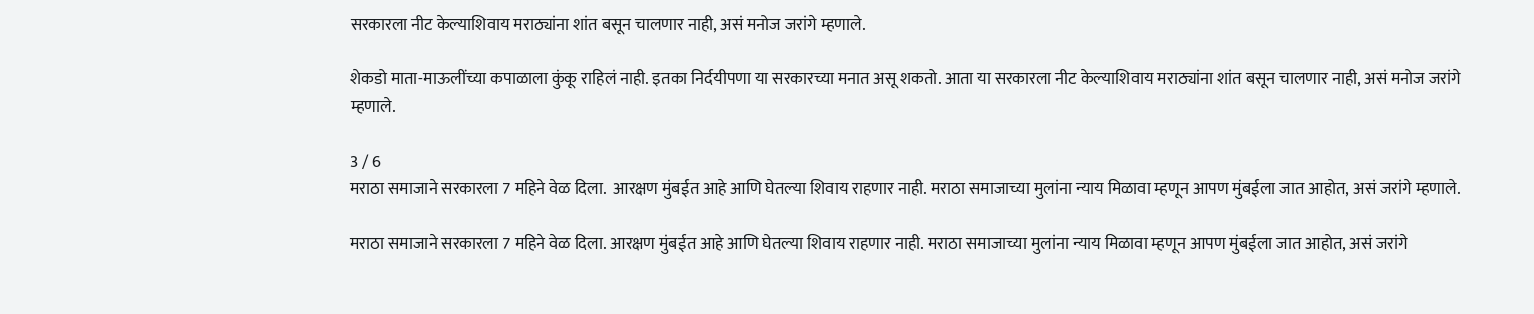सरकारला नीट केल्याशिवाय मराठ्यांना शांत बसून चालणार नाही, असं मनोज जरांगे म्हणाले.

शेकडो माता-माऊलींच्या कपाळाला कुंकू राहिलं नाही. इतका निर्दयीपणा या सरकारच्या मनात असू शकतो. आता या सरकारला नीट केल्याशिवाय मराठ्यांना शांत बसून चालणार नाही, असं मनोज जरांगे म्हणाले.

3 / 6
मराठा समाजाने सरकारला 7 महिने वेळ दिला.  आरक्षण मुंबईत आहे आणि घेतल्या शिवाय राहणार नाही. मराठा समाजाच्या मुलांना न्याय मिळावा म्हणून आपण मुंबईला जात आहोत, असं जरांगे म्हणाले.

मराठा समाजाने सरकारला 7 महिने वेळ दिला. आरक्षण मुंबईत आहे आणि घेतल्या शिवाय राहणार नाही. मराठा समाजाच्या मुलांना न्याय मिळावा म्हणून आपण मुंबईला जात आहोत, असं जरांगे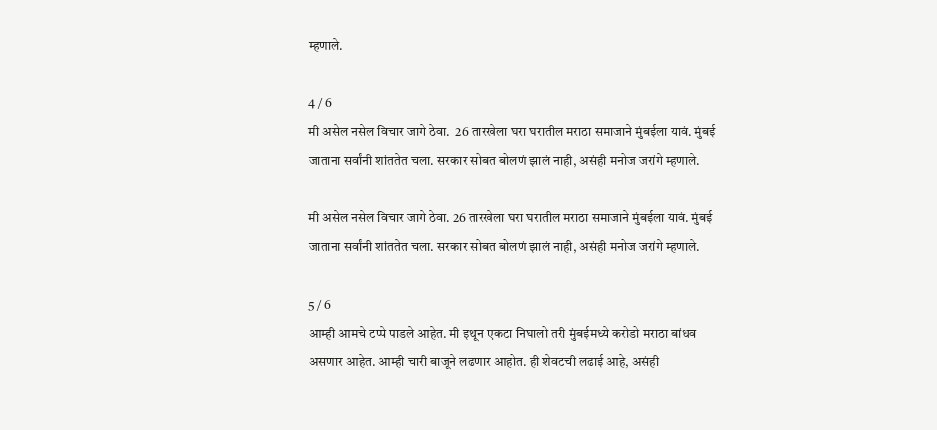म्हणाले.

4 / 6
मी असेल नसेल विचार जागे ठेवा.  26 तारखेला घरा घरातील मराठा समाजाने मुंबईला यावं. मुंबई जाताना सर्वांनी शांततेत चला. सरकार सोबत बोलणं झालं नाही, असंही मनोज जरांगे म्हणाले.

मी असेल नसेल विचार जागे ठेवा. 26 तारखेला घरा घरातील मराठा समाजाने मुंबईला यावं. मुंबई जाताना सर्वांनी शांततेत चला. सरकार सोबत बोलणं झालं नाही, असंही मनोज जरांगे म्हणाले.

5 / 6
आम्ही आमचे टप्पे पाडले आहेत. मी इथून एकटा निघालो तरी मुंबईमध्ये करोडो मराठा बांधव असणार आहेत. आम्ही चारी बाजूने लढणार आहोत. ही शेवटची लढाई आहे, असंही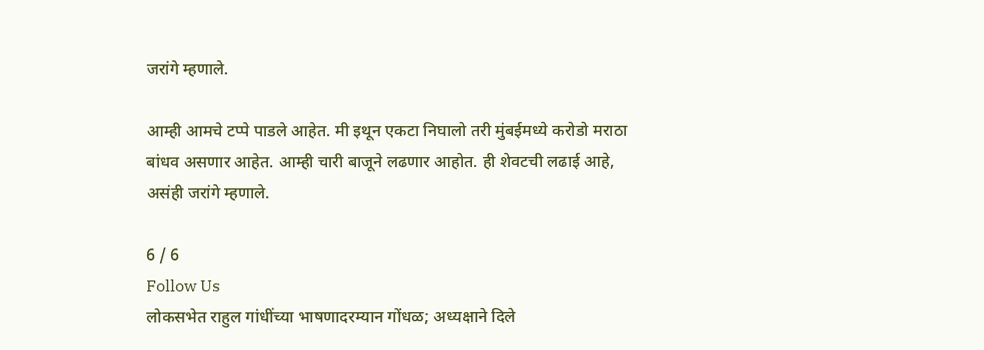जरांगे म्हणाले.

आम्ही आमचे टप्पे पाडले आहेत. मी इथून एकटा निघालो तरी मुंबईमध्ये करोडो मराठा बांधव असणार आहेत. आम्ही चारी बाजूने लढणार आहोत. ही शेवटची लढाई आहे, असंही जरांगे म्हणाले.

6 / 6
Follow Us
लोकसभेत राहुल गांधींच्या भाषणादरम्यान गोंधळ; अध्यक्षाने दिले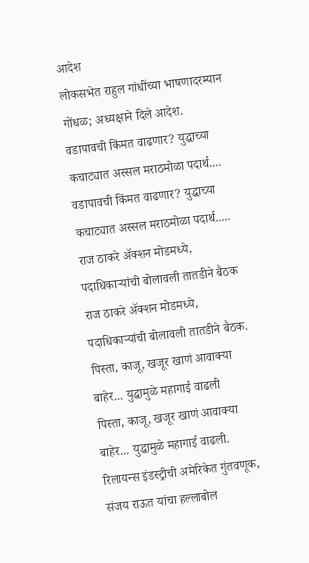आदेश
लोकसभेत राहुल गांधींच्या भाषणादरम्यान गोंधळ; अध्यक्षाने दिले आदेश.
वडापावची किंमत वाढणार? युद्धाच्या कचाट्यात अस्सल मराठमोळा पदार्थ....
वडापावची किंमत वाढणार? युद्धाच्या कचाट्यात अस्सल मराठमोळा पदार्थ.....
राज ठाकरे अ‍ॅक्शन मोडमध्ये, पदाधिकाऱ्यांची बोलावली तातडीने बैठक
राज ठाकरे अ‍ॅक्शन मोडमध्ये, पदाधिकाऱ्यांची बोलावली तातडीने बैठक.
पिस्ता, काजू, खजूर खाणं आवाक्या बाहेर... युद्धामुळे महागाई वाढली
पिस्ता, काजू, खजूर खाणं आवाक्या बाहेर... युद्धामुळे महागाई वाढली.
रिलायन्स इंडस्ट्रीची अमेरिकेत गुंतवणूक, संजय राऊत यांचा हल्लाबोल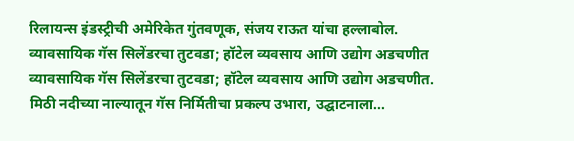रिलायन्स इंडस्ट्रीची अमेरिकेत गुंतवणूक, संजय राऊत यांचा हल्लाबोल.
व्यावसायिक गॅस सिलेंडरचा तुटवडा; हॉटेल व्यवसाय आणि उद्योग अडचणीत
व्यावसायिक गॅस सिलेंडरचा तुटवडा; हॉटेल व्यवसाय आणि उद्योग अडचणीत.
मिठी नदीच्या नाल्यातून गॅस निर्मितीचा प्रकल्प उभारा, उद्घाटनाला...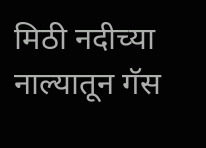मिठी नदीच्या नाल्यातून गॅस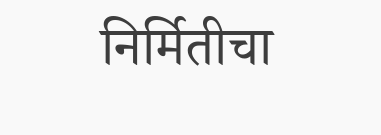निर्मितीचा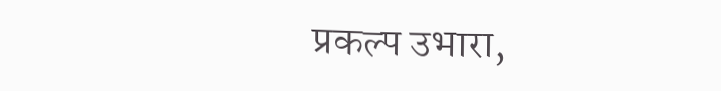प्रकल्प उभारा,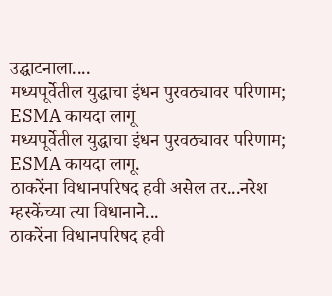उद्घाटनाला....
मध्यपूर्वेतील युद्धाचा इंधन पुरवठ्यावर परिणाम; ESMA कायदा लागू
मध्यपूर्वेतील युद्धाचा इंधन पुरवठ्यावर परिणाम; ESMA कायदा लागू.
ठाकरेंना विधानपरिषद हवी असेल तर...नरेश म्हस्केंच्या त्या विधानाने...
ठाकरेंना विधानपरिषद हवी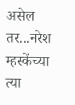असेल तर...नरेश म्हस्केंच्या त्या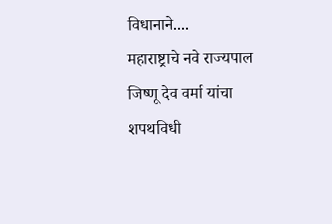विधानाने....
महाराष्ट्राचे नवे राज्यपाल जिष्णू देव वर्मा यांचा शपथविधी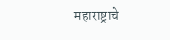महाराष्ट्राचे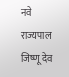नवे राज्यपाल जिष्णू देव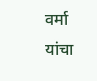वर्मा यांचा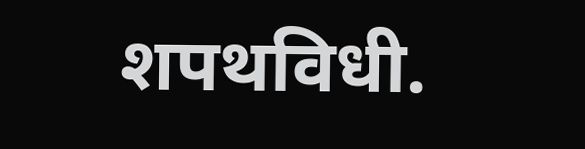शपथविधी.